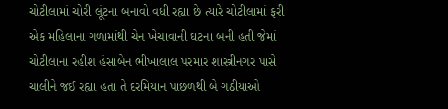ચોટીલામાં ચોરી લૂંટના બનાવો વધી રહ્યા છે ત્યારે ચોટીલામાં ફરી એક મહિલાના ગળામાંથી ચેન ખેચાવાની ઘટના બની હતી જેમાં ચોટીલાના રહીશ હંસાબેન ભીખાલાલ પરમાર શાસ્ત્રીનગર પાસે ચાલીને જઈ રહ્યા હતા તે દરમિયાન પાછળથી બે ગઠીયાઓ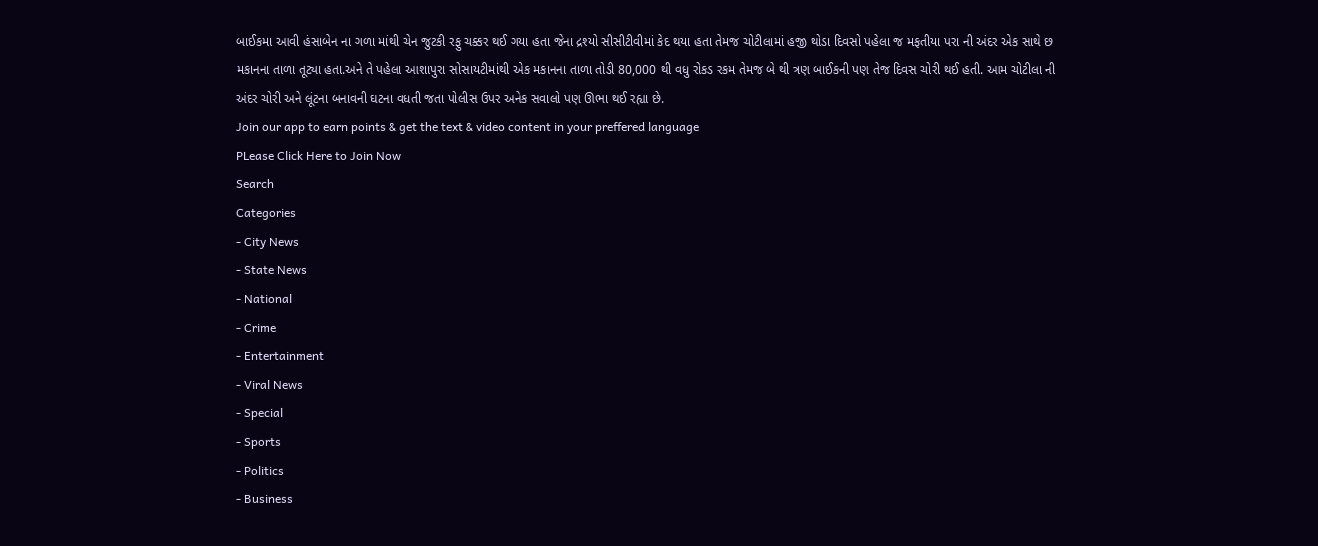બાઈકમા આવી હંસાબેન ના ગળા માંથી ચેન જુટકી રફુ ચક્કર થઈ ગયા હતા જેના દ્રશ્યો સીસીટીવીમાં કેદ થયા હતા તેમજ ચોટીલામાં હજી થોડા દિવસો પહેલા જ મફતીયા પરા ની અંદર એક સાથે છ મકાનના તાળા તૂટ્યા હતા.અને તે પહેલા આશાપુરા સોસાયટીમાંથી એક મકાનના તાળા તોડી 80,000 થી વધુ રોકડ રકમ તેમજ બે થી ત્રણ બાઈકની પણ તેજ દિવસ ચોરી થઈ હતી. આમ ચોટીલા ની અંદર ચોરી અને લૂંટના બનાવની ઘટના વધતી જતા પોલીસ ઉપર અનેક સવાલો પણ ઊભા થઈ રહ્યા છે.
Join our app to earn points & get the text & video content in your preffered language
PLease Click Here to Join Now
Search
Categories
- City News
- State News
- National
- Crime
- Entertainment
- Viral News
- Special
- Sports
- Politics
- Business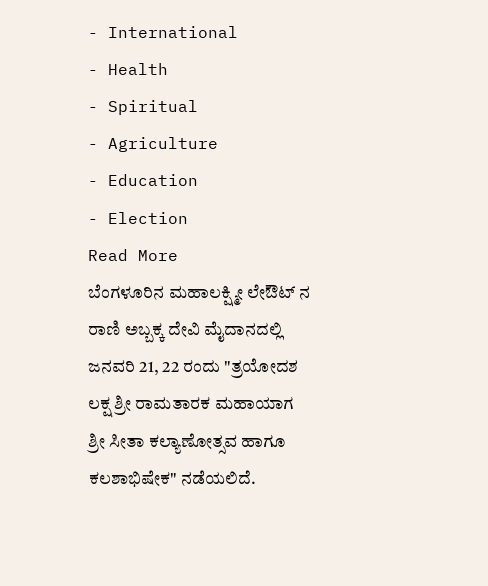- International
- Health
- Spiritual
- Agriculture
- Education
- Election
Read More
ಬೆಂಗಳೂರಿನ ಮಹಾಲಕ್ಷ್ಮೀ ಲೇಔಟ್ ನ ರಾಣಿ ಅಬ್ಬಕ್ಕ ದೇವಿ ಮೈದಾನದಲ್ಲಿ ಜನವರಿ 21, 22 ರಂದು "ತ್ರಯೋದಶ ಲಕ್ಷ ಶ್ರೀ ರಾಮತಾರಕ ಮಹಾಯಾಗ ಶ್ರೀ ಸೀತಾ ಕಲ್ಯಾಣೋತ್ಸವ ಹಾಗೂ ಕಲಶಾಭಿಷೇಕ" ನಡೆಯಲಿದೆ.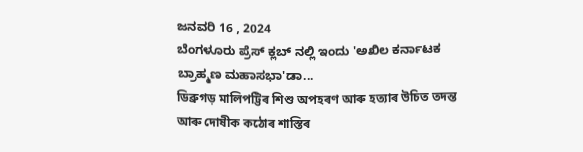ಜನವರಿ 16 , 2024
ಬೆಂಗಳೂರು ಪ್ರೆಸ್ ಕ್ಲಬ್ ನಲ್ಲಿ ಇಂದು 'ಅಖಿಲ ಕರ್ನಾಟಕ ಬ್ರಾಹ್ಮಣ ಮಹಾಸಭಾ'ಡಾ...
ডিব্ৰুগড় মালিপট্টিৰ শিশু অপহৰণ আৰু হত্যাৰ উচিত তদন্ত আৰু দোষীক কঠোৰ শাস্তিৰ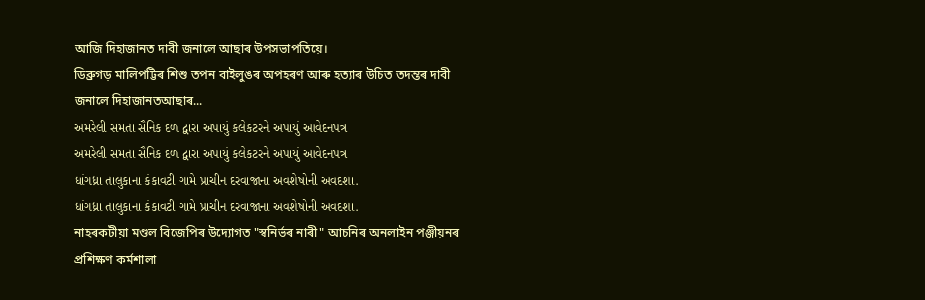আজি দিহাজানত দাবী জনালে আছাৰ উপসভাপতিয়ে।
ডিব্ৰুগড় মালিপট্টিৰ শিশু তপন বাইলুঙৰ অপহৰণ আৰু হত্যাৰ উচিত তদন্তৰ দাবী জনালে দিহাজানতআছাৰ...
અમરેલી સમતા સૈનિક દળ દ્વારા અપાયું કલેકટરને અપાયું આવેદનપત્ર
અમરેલી સમતા સૈનિક દળ દ્વારા અપાયું કલેકટરને અપાયું આવેદનપત્ર
ધાંગધ્રા તાલુકાના કંકાવટી ગામે પ્રાચીન દરવાજાના અવશેષોની અવદશા.
ધાંગધ્રા તાલુકાના કંકાવટી ગામે પ્રાચીન દરવાજાના અવશેષોની અવદશા.
নাহৰকটীয়া মণ্ডল বিজেপিৰ উদ্যোগত "স্বনিৰ্ভৰ নাৰী" আচনিৰ অনলাইন পঞ্জীয়নৰ প্ৰশিক্ষণ কৰ্মশালা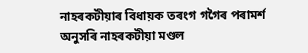নাহৰকটীয়াৰ বিধায়ক তৰংগ গগৈৰ পৰামৰ্শ অনুসৰি নাহৰকটীয়া মণ্ডল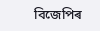বিজেপিৰ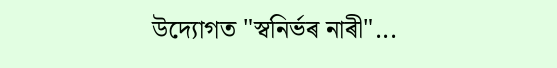উদ্যোগত "স্বনিৰ্ভৰ নাৰী"...